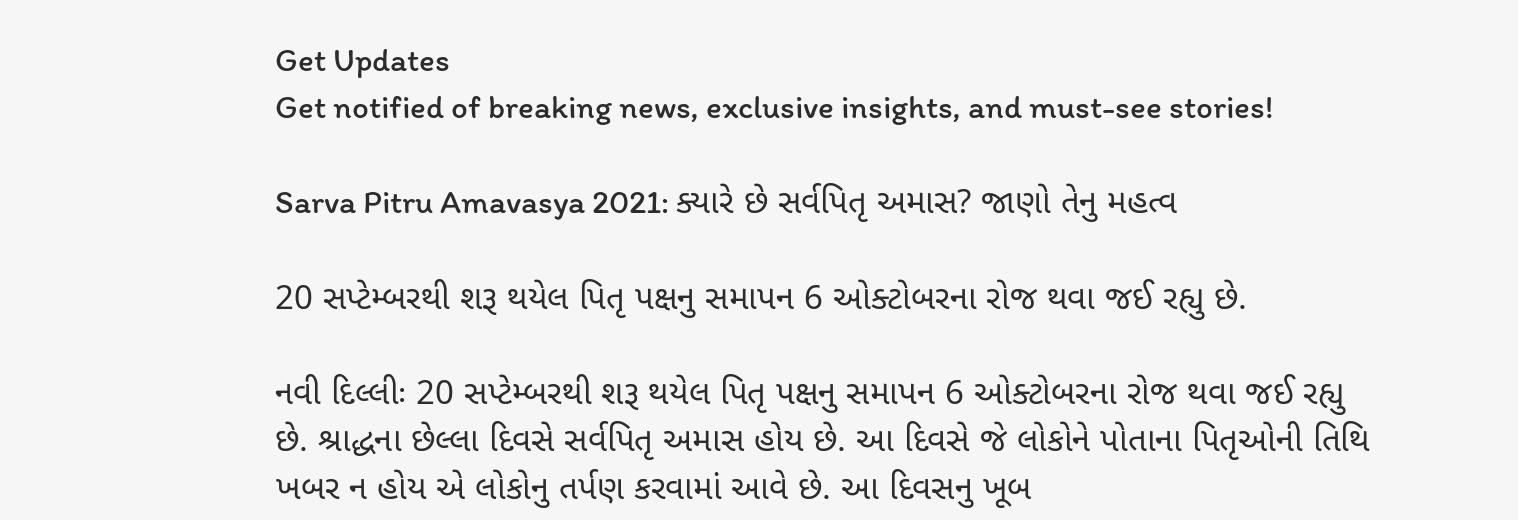Get Updates
Get notified of breaking news, exclusive insights, and must-see stories!

Sarva Pitru Amavasya 2021: ક્યારે છે સર્વપિતૃ અમાસ? જાણો તેનુ મહત્વ

20 સપ્ટેમ્બરથી શરૂ થયેલ પિતૃ પક્ષનુ સમાપન 6 ઓક્ટોબરના રોજ થવા જઈ રહ્યુ છે.

નવી દિલ્લીઃ 20 સપ્ટેમ્બરથી શરૂ થયેલ પિતૃ પક્ષનુ સમાપન 6 ઓક્ટોબરના રોજ થવા જઈ રહ્યુ છે. શ્રાદ્ધના છેલ્લા દિવસે સર્વપિતૃ અમાસ હોય છે. આ દિવસે જે લોકોને પોતાના પિતૃઓની તિથિ ખબર ન હોય એ લોકોનુ તર્પણ કરવામાં આવે છે. આ દિવસનુ ખૂબ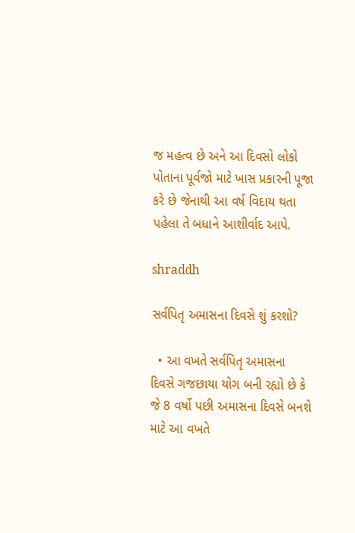જ મહત્વ છે અને આ દિવસો લોકો પોતાના પૂર્વજો માટે ખાસ પ્રકારની પૂજા કરે છે જેનાથી આ વર્ષ વિદાય થતા પહેલા તે બધાને આશીર્વાદ આપે.

shraddh

સર્વપિતૃ અમાસના દિવસે શું કરશો?

  • આ વખતે સર્વપિતૃ અમાસના દિવસે ગજછાયા યોગ બની રહ્યો છે કે જે 8 વર્ષો પછી અમાસના દિવસે બનશે માટે આ વખતે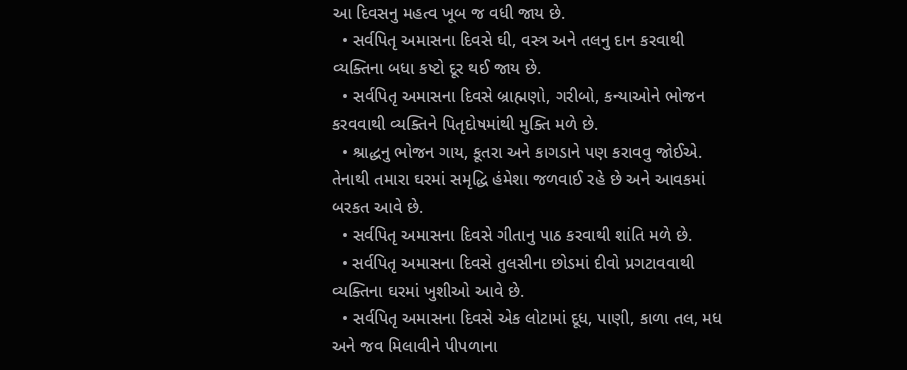આ દિવસનુ મહત્વ ખૂબ જ વધી જાય છે.
  • સર્વપિતૃ અમાસના દિવસે ઘી, વસ્ત્ર અને તલનુ દાન કરવાથી વ્યક્તિના બધા કષ્ટો દૂર થઈ જાય છે.
  • સર્વપિતૃ અમાસના દિવસે બ્રાહ્મણો, ગરીબો, કન્યાઓને ભોજન કરવવાથી વ્યક્તિને પિતૃદોષમાંથી મુક્તિ મળે છે.
  • શ્રાદ્ધનુ ભોજન ગાય, કૂતરા અને કાગડાને પણ કરાવવુ જોઈએ. તેનાથી તમારા ઘરમાં સમૃદ્ધિ હંમેશા જળવાઈ રહે છે અને આવકમાં બરકત આવે છે.
  • સર્વપિતૃ અમાસના દિવસે ગીતાનુ પાઠ કરવાથી શાંતિ મળે છે.
  • સર્વપિતૃ અમાસના દિવસે તુલસીના છોડમાં દીવો પ્રગટાવવાથી વ્યક્તિના ઘરમાં ખુશીઓ આવે છે.
  • સર્વપિતૃ અમાસના દિવસે એક લોટામાં દૂધ, પાણી, કાળા તલ, મધ અને જવ મિલાવીને પીપળાના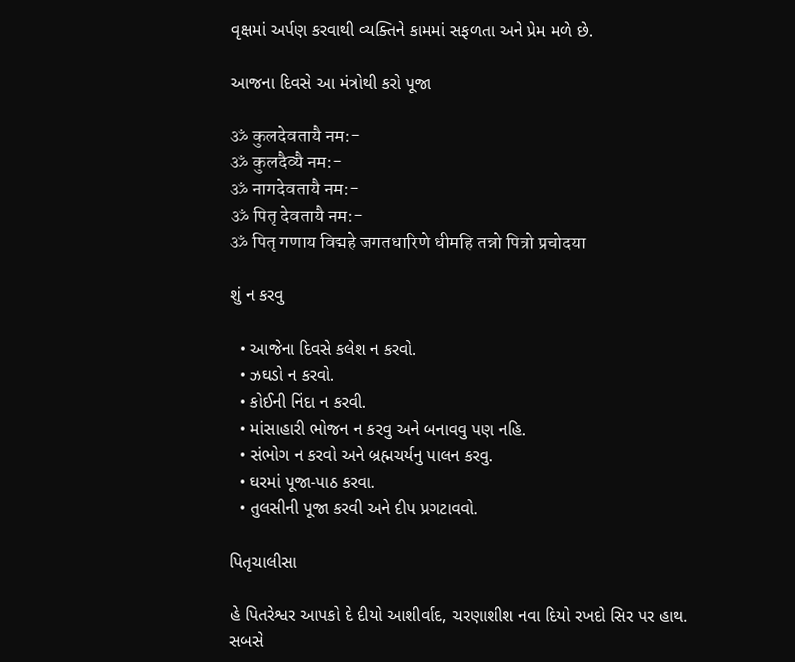વૃક્ષમાં અર્પણ કરવાથી વ્યક્તિને કામમાં સફળતા અને પ્રેમ મળે છે.

આજના દિવસે આ મંત્રોથી કરો પૂજા

ॐ कुलदेवतायै नम:-
ॐ कुलदैव्यै नम:-
ॐ नागदेवतायै नम:-
ॐ पितृ देवतायै नम:-
ॐ पितृ गणाय विद्महे जगतधारिणे धीमहि तन्नो पित्रो प्रचोदया

શું ન કરવુ

  • આજેના દિવસે કલેશ ન કરવો.
  • ઝઘડો ન કરવો.
  • કોઈની નિંદા ન કરવી.
  • માંસાહારી ભોજન ન કરવુ અને બનાવવુ પણ નહિ.
  • સંભોગ ન કરવો અને બ્રહ્મચર્યનુ પાલન કરવુ.
  • ઘરમાં પૂજા-પાઠ કરવા.
  • તુલસીની પૂજા કરવી અને દીપ પ્રગટાવવો.

પિતૃચાલીસા

હે પિતરેશ્વર આપકો દે દીયો આશીર્વાદ, ચરણાશીશ નવા દિયો રખદો સિર પર હાથ.
સબસે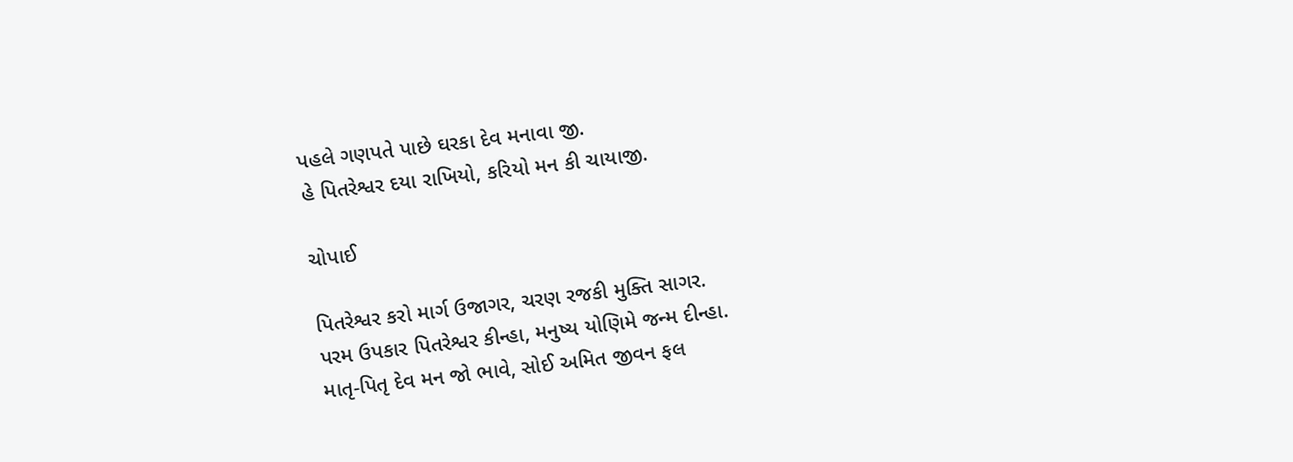પહલે ગણપતે પાછે ઘરકા દેવ મનાવા જી.
હે પિતરેશ્વર દયા રાખિયો, કરિયો મન કી ચાયાજી.

ચોપાઈ

પિતરેશ્વર કરો માર્ગ ઉજાગર, ચરણ રજકી મુક્તિ સાગર.
પરમ ઉપકાર પિતરેશ્વર કીન્હા, મનુષ્ય યોણિમે જન્મ દીન્હા.
માતૃ-પિતૃ દેવ મન જો ભાવે, સોઈ અમિત જીવન ફલ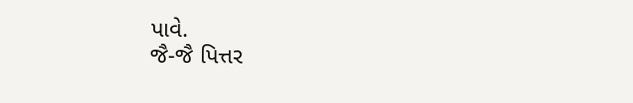પાવે.
જૈ-જૈ પિત્તર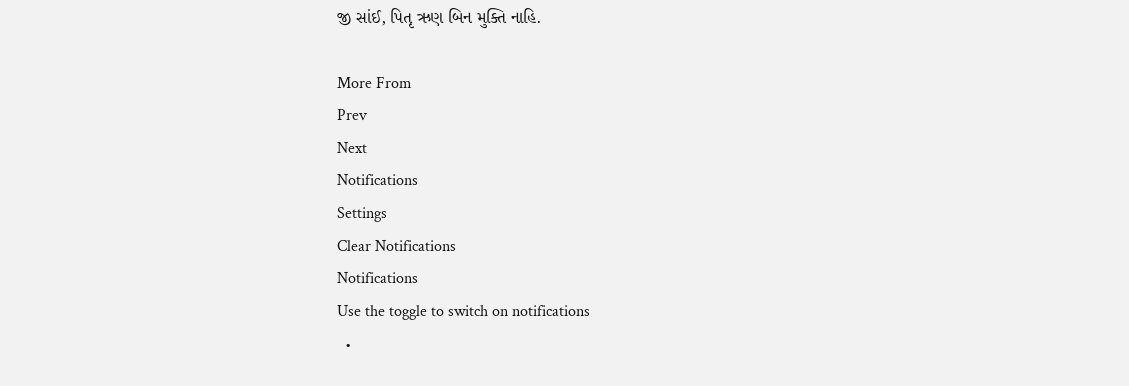જી સાંઈ, પિતૃ ઋણ બિન મુક્તિ નાહિ.

More From
Prev
Next
Notifications
Settings
Clear Notifications
Notifications
Use the toggle to switch on notifications
  •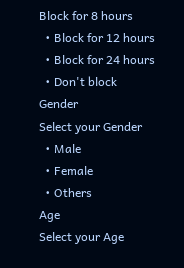Block for 8 hours
  • Block for 12 hours
  • Block for 24 hours
  • Don't block
Gender
Select your Gender
  • Male
  • Female
  • Others
Age
Select your Age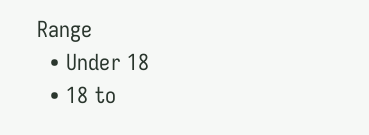Range
  • Under 18
  • 18 to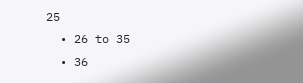25
  • 26 to 35
  • 36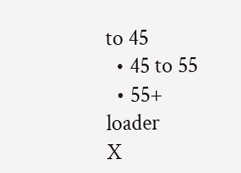to 45
  • 45 to 55
  • 55+
loader
X